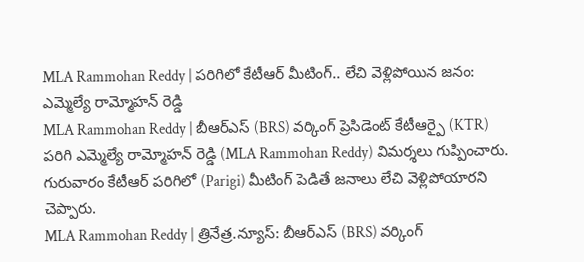MLA Rammohan Reddy | పరిగిలో కేటీఆర్ మీటింగ్.. లేచి వెళ్లిపోయిన జనం: ఎమ్మెల్యే రామ్మోహన్ రెడ్డి
MLA Rammohan Reddy | బీఆర్ఎస్ (BRS) వర్కింగ్ ప్రెసిడెంట్ కేటీఆర్పై (KTR) పరిగి ఎమ్మెల్యే రామ్మోహన్ రెడ్డి (MLA Rammohan Reddy) విమర్శలు గుప్పించారు. గురువారం కేటీఆర్ పరిగిలో (Parigi) మీటింగ్ పెడితే జనాలు లేచి వెళ్లిపోయారని చెప్పారు.
MLA Rammohan Reddy | త్రినేత్ర.న్యూస్: బీఆర్ఎస్ (BRS) వర్కింగ్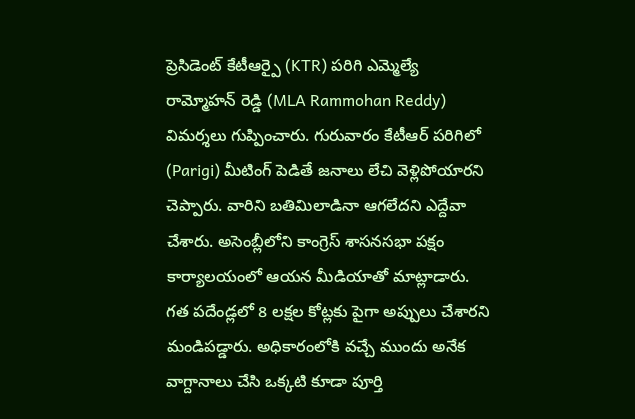ప్రెసిడెంట్ కేటీఆర్పై (KTR) పరిగి ఎమ్మెల్యే రామ్మోహన్ రెడ్డి (MLA Rammohan Reddy) విమర్శలు గుప్పించారు. గురువారం కేటీఆర్ పరిగిలో (Parigi) మీటింగ్ పెడితే జనాలు లేచి వెళ్లిపోయారని చెప్పారు. వారిని బతిమిలాడినా ఆగలేదని ఎద్దేవా చేశారు. అసెంబ్లీలోని కాంగ్రెస్ శాసనసభా పక్షం కార్యాలయంలో ఆయన మీడియాతో మాట్లాడారు. గత పదేండ్లలో 8 లక్షల కోట్లకు పైగా అప్పులు చేశారని మండిపడ్డారు. అధికారంలోకి వచ్చే ముందు అనేక వాగ్దానాలు చేసి ఒక్కటి కూడా పూర్తి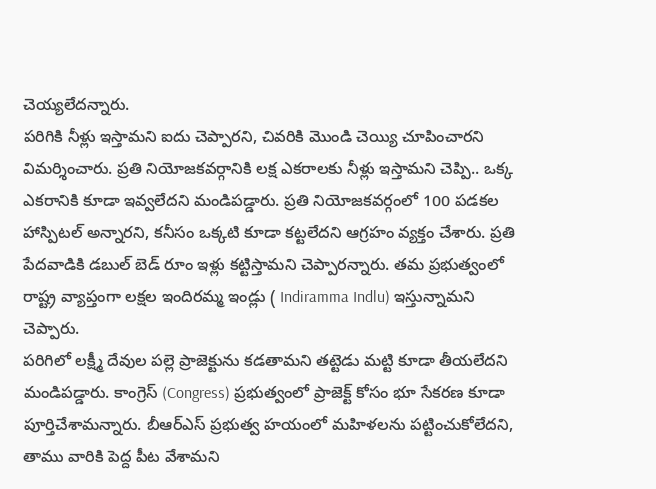చెయ్యలేదన్నారు.
పరిగికి నీళ్లు ఇస్తామని ఐదు చెప్పారని, చివరికి మొండి చెయ్యి చూపించారని విమర్శించారు. ప్రతి నియోజకవర్గానికి లక్ష ఎకరాలకు నీళ్లు ఇస్తామని చెప్పి.. ఒక్క ఎకరానికి కూడా ఇవ్వలేదని మండిపడ్డారు. ప్రతి నియోజకవర్గంలో 100 పడకల హాస్పిటల్ అన్నారని, కనీసం ఒక్కటి కూడా కట్టలేదని ఆగ్రహం వ్యక్తం చేశారు. ప్రతి పేదవాడికి డబుల్ బెడ్ రూం ఇళ్లు కట్టిస్తామని చెప్పారన్నారు. తమ ప్రభుత్వంలో రాష్ట్ర వ్యాప్తంగా లక్షల ఇందిరమ్మ ఇండ్లు ( Indiramma Indlu) ఇస్తున్నామని చెప్పారు.
పరిగిలో లక్ష్మీ దేవుల పల్లె ప్రాజెక్టును కడతామని తట్టెడు మట్టి కూడా తీయలేదని మండిపడ్డారు. కాంగ్రెస్ (Congress) ప్రభుత్వంలో ప్రాజెక్ట్ కోసం భూ సేకరణ కూడా పూర్తిచేశామన్నారు. బీఆర్ఎస్ ప్రభుత్వ హయంలో మహిళలను పట్టించుకోలేదని, తాము వారికి పెద్ద పీట వేశామని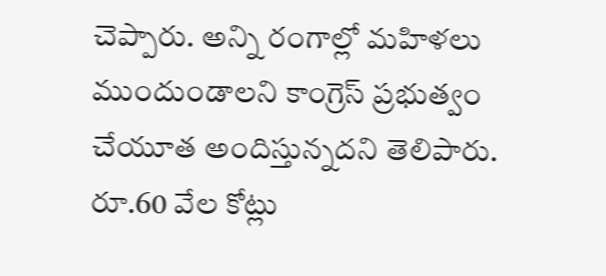చెప్పారు. అన్ని రంగాల్లో మహిళలు ముందుండాలని కాంగ్రెస్ ప్రభుత్వం చేయూత అందిస్తున్నదని తెలిపారు. రూ.60 వేల కోట్లు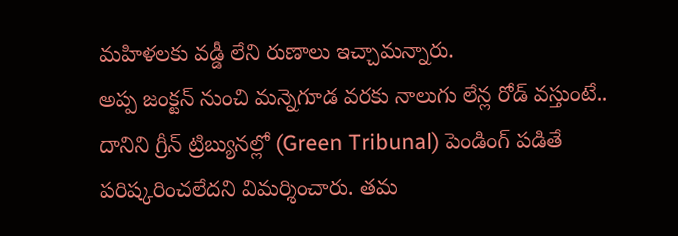మహిళలకు వడ్డీ లేని రుణాలు ఇచ్చామన్నారు.
అప్ప జంక్టన్ నుంచి మన్నెగూడ వరకు నాలుగు లేన్ల రోడ్ వస్తుంటే.. దానిని గ్రీన్ ట్రిబ్యునల్లో (Green Tribunal) పెండింగ్ పడితే పరిష్కరించలేదని విమర్శించారు. తమ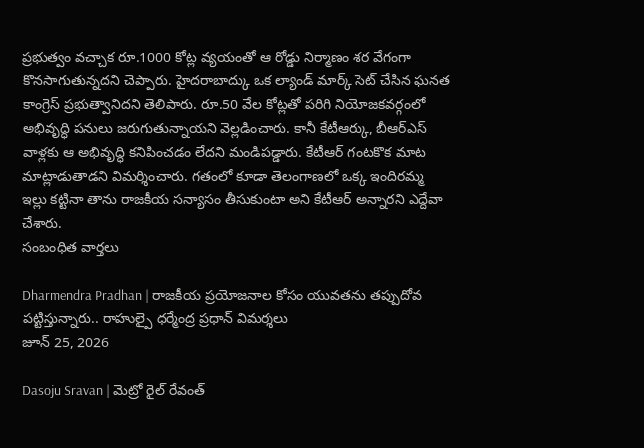ప్రభుత్వం వచ్చాక రూ.1000 కోట్ల వ్యయంతో ఆ రోడ్డు నిర్మాణం శర వేగంగా కొనసాగుతున్నదని చెప్పారు. హైదరాబాద్కు ఒక ల్యాండ్ మార్క్ సెట్ చేసిన ఘనత కాంగ్రెస్ ప్రభుత్వానిదని తెలిపారు. రూ.50 వేల కోట్లతో పరిగి నియోజకవర్గంలో అభివృద్ధి పనులు జరుగుతున్నాయని వెల్లడించారు. కానీ కేటీఆర్కు, బీఆర్ఎస్ వాళ్లకు ఆ అభివృద్ధి కనిపించడం లేదని మండిపడ్డారు. కేటీఆర్ గంటకొక మాట మాట్లాడుతాడని విమర్శించారు. గతంలో కూడా తెలంగాణలో ఒక్క ఇందిరమ్మ ఇల్లు కట్టినా తాను రాజకీయ సన్యాసం తీసుకుంటా అని కేటీఆర్ అన్నారని ఎద్దేవా చేశారు.
సంబంధిత వార్తలు

Dharmendra Pradhan | రాజకీయ ప్రయోజనాల కోసం యువతను తప్పుదోవ పట్టిస్తున్నారు.. రాహుల్పై ధర్మేంద్ర ప్రధాన్ విమర్శలు
జూన్ 25, 2026

Dasoju Sravan | మెట్రో రైల్ రేవంత్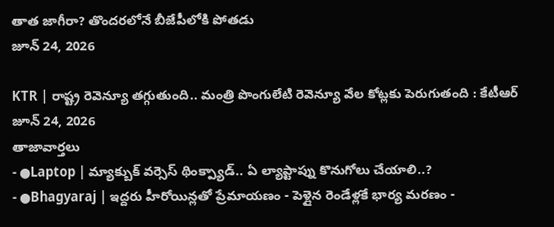తాత జాగీరా? తొందరలోనే బీజేపీలోకి పోతడు
జూన్ 24, 2026

KTR | రాష్ట్ర రెవెన్యూ తగ్గుతుంది.. మంత్రి పొంగులేటి రెవెన్యూ వేల కోట్లకు పెరుగుతంది : కేటీఆర్
జూన్ 24, 2026
తాజావార్తలు
- ●Laptop | మ్యాక్బుక్ వర్సెస్ థింక్ప్యాడ్.. ఏ ల్యాప్టాప్ను కొనుగోలు చేయాలి..?
- ●Bhagyaraj | ఇద్దరు హీరోయిన్లతో ప్రేమాయణం - పెళ్లైన రెండేళ్లకే భార్య మరణం -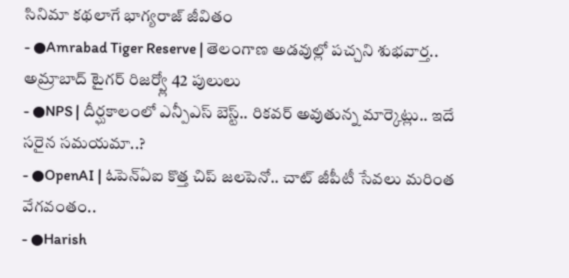సినిమా కథలాగే భాగ్యరాజ్ జీవితం
- ●Amrabad Tiger Reserve | తెలంగాణ అడవుల్లో పచ్చని శుభవార్త.. అమ్రాబాద్ టైగర్ రిజర్వ్లో 42 పులులు
- ●NPS | దీర్ఘకాలంలో ఎన్పీఎస్ బెస్ట్.. రికవర్ అవుతున్న మార్కెట్లు.. ఇదే సరైన సమయమా..?
- ●OpenAI | ఓపెన్ఏఐ కొత్త చిప్ జలపెనో.. చాట్ జీపీటీ సేవలు మరింత వేగవంతం..
- ●Harish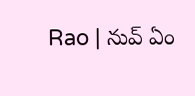Rao | నువ్ ఏం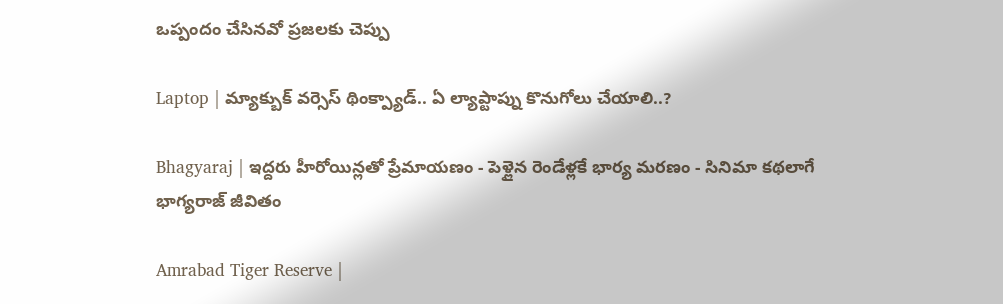ఒప్పందం చేసినవో ప్రజలకు చెప్పు

Laptop | మ్యాక్బుక్ వర్సెస్ థింక్ప్యాడ్.. ఏ ల్యాప్టాప్ను కొనుగోలు చేయాలి..?

Bhagyaraj | ఇద్దరు హీరోయిన్లతో ప్రేమాయణం - పెళ్లైన రెండేళ్లకే భార్య మరణం - సినిమా కథలాగే భాగ్యరాజ్ జీవితం

Amrabad Tiger Reserve |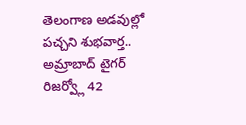తెలంగాణ అడవుల్లో పచ్చని శుభవార్త.. అమ్రాబాద్ టైగర్ రిజర్వ్లో 42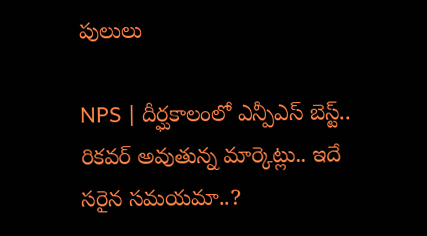పులులు

NPS | దీర్ఘకాలంలో ఎన్పీఎస్ బెస్ట్.. రికవర్ అవుతున్న మార్కెట్లు.. ఇదే సరైన సమయమా..?